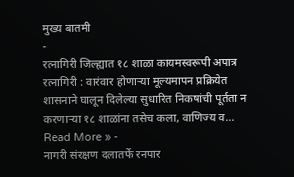मुख्य बातमी
-
रत्नागिरी जिल्ह्यात १८ शाळा कायमस्वरूपी अपात्र
रत्नागिरी : वारंवार होणाऱ्या मूल्यमापन प्रक्रियेत शासनाने घालून दिलेल्या सुधारित निकषांची पूर्तता न करणाऱ्या १८ शाळांना तसेच कला, वाणिज्य व…
Read More » -
नागरी संरक्षण दलातर्फे रनपार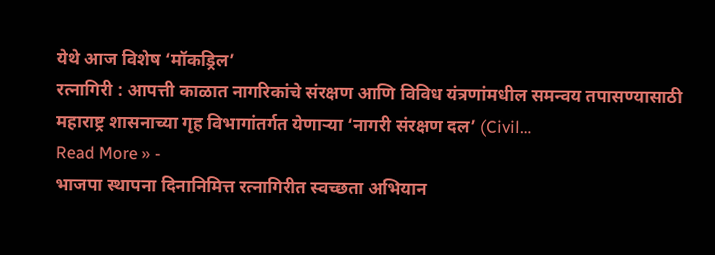येथे आज विशेष ‘मॉकड्रिल’
रत्नागिरी : आपत्ती काळात नागरिकांचे संरक्षण आणि विविध यंत्रणांमधील समन्वय तपासण्यासाठी महाराष्ट्र शासनाच्या गृह विभागांतर्गत येणाऱ्या ‘नागरी संरक्षण दल’ (Civil…
Read More » -
भाजपा स्थापना दिनानिमित्त रत्नागिरीत स्वच्छता अभियान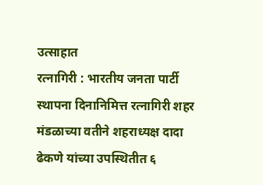उत्साहात
रत्नागिरी : भारतीय जनता पार्टी स्थापना दिनानिमित्त रत्नागिरी शहर मंडळाच्या वतीने शहराध्यक्ष दादा ढेकणे यांच्या उपस्थितीत ६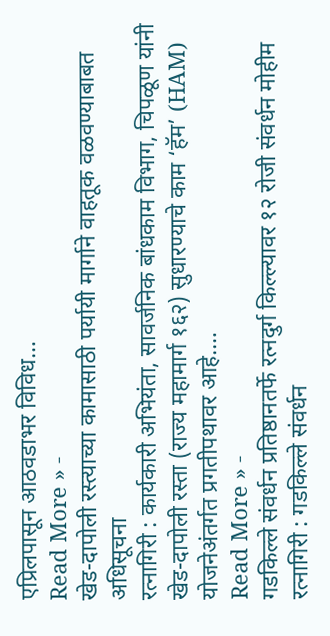एप्रिलपासून आठवडाभर विविध…
Read More » -
खेड-दापोली रस्त्याच्या कामासाठी पर्यायी मार्गाने वाहतूक वळवण्याबाबत अधिसूचना
रत्नागिरी : कार्यकारी अभियंता, सावर्जनिक बांधकाम विभाग, चिपळूण यांनी खेड-दापोली रस्ता (राज्य महामार्ग १६२) सुधारण्याचे काम ‘हॅम’ (HAM) योजनेअंतर्गत प्रगतीपथावर आहे.…
Read More » -
गडकिल्ले संवर्धन प्रतिष्ठानतर्फे रत्नदुर्ग किल्ल्यावर १२ रोजी संवर्धन मोहीम
रत्नागिरी : गडकिल्ले संवर्धन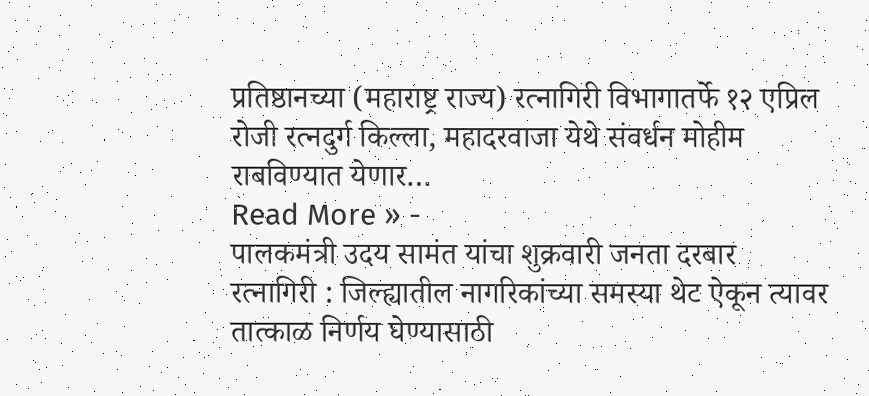प्रतिष्ठानच्या (महाराष्ट्र राज्य) रत्नागिरी विभागातर्फे १२ एप्रिल रोजी रत्नदुर्ग किल्ला, महादरवाजा येथे संवर्धन मोहीम राबविण्यात येणार…
Read More » -
पालकमंत्री उदय सामंत यांचा शुक्रवारी जनता दरबार
रत्नागिरी : जिल्ह्यातील नागरिकांच्या समस्या थेट ऐकून त्यावर तात्काळ निर्णय घेण्यासाठी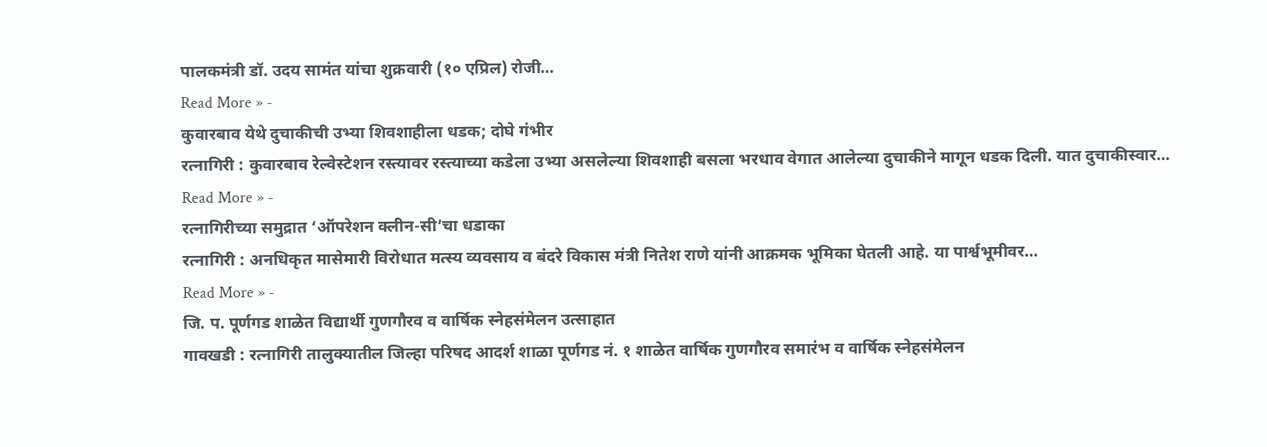पालकमंत्री डॉ. उदय सामंत यांचा शुक्रवारी (१० एप्रिल) रोजी…
Read More » -
कुवारबाव येथे दुचाकीची उभ्या शिवशाहीला धडक; दोघे गंभीर
रत्नागिरी : कुवारबाव रेल्वेस्टेशन रस्त्यावर रस्त्याच्या कडेला उभ्या असलेल्या शिवशाही बसला भरधाव वेगात आलेल्या दुचाकीने मागून धडक दिली. यात दुचाकीस्वार…
Read More » -
रत्नागिरीच्या समुद्रात ‘ऑपरेशन क्लीन-सी’चा धडाका
रत्नागिरी : अनधिकृत मासेमारी विरोधात मत्स्य व्यवसाय व बंदरे विकास मंत्री नितेश राणे यांनी आक्रमक भूमिका घेतली आहे. या पार्श्वभूमीवर…
Read More » -
जि. प. पूर्णगड शाळेत विद्यार्थी गुणगौरव व वार्षिक स्नेहसंमेलन उत्साहात
गावखडी : रत्नागिरी तालुक्यातील जिल्हा परिषद आदर्श शाळा पूर्णगड नं. १ शाळेत वार्षिक गुणगौरव समारंभ व वार्षिक स्नेहसंमेलन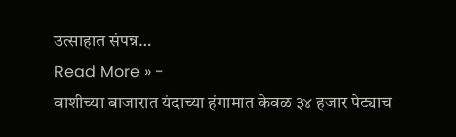उत्साहात संपन्न…
Read More » -
वाशीच्या बाजारात यंदाच्या हंगामात केवळ ३४ हजार पेट्याच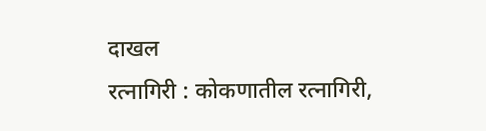दाखल
रत्नागिरी : कोकणातील रत्नागिरी,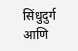सिंधुदुर्ग आणि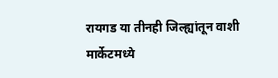रायगड या तीनही जिल्ह्यांतून वाशी मार्केटमध्ये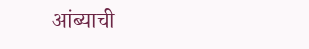आंब्याची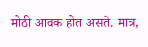मोठी आवक होत असते. मात्र,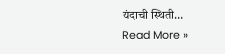यंदाची स्थिती…
Read More »